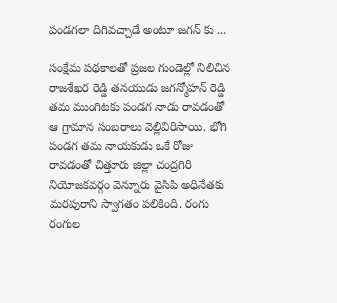పండగలా దిగివచ్చాడే అంటూ జగన్ కు ...

సంక్షేమ పథకాలతో ప్రజల గుండెల్లో నిలిచిన రాజశేఖర రెడ్డి తనయుడు జగన్మోహన్ రెడ్డి తమ ముంగిటకు పండగ నాడు రావడంతో ఆ గ్రామాన సంబరాలు వెల్లివిరిసాయి. భోగి పండగ తమ నాయకుడు ఒకే రోజు రావడంతో చిత్తూరు జిల్లా చంద్రగిరి నియోజకవర్గం వెన్నూరు వైసిపి అధినేతకు మరపురాని స్వాగతం పలికింది. రంగు రంగుల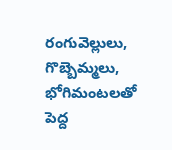రంగువెల్లులు, గొబ్బెమ్మలు, భోగిమంటలతో పెద్ద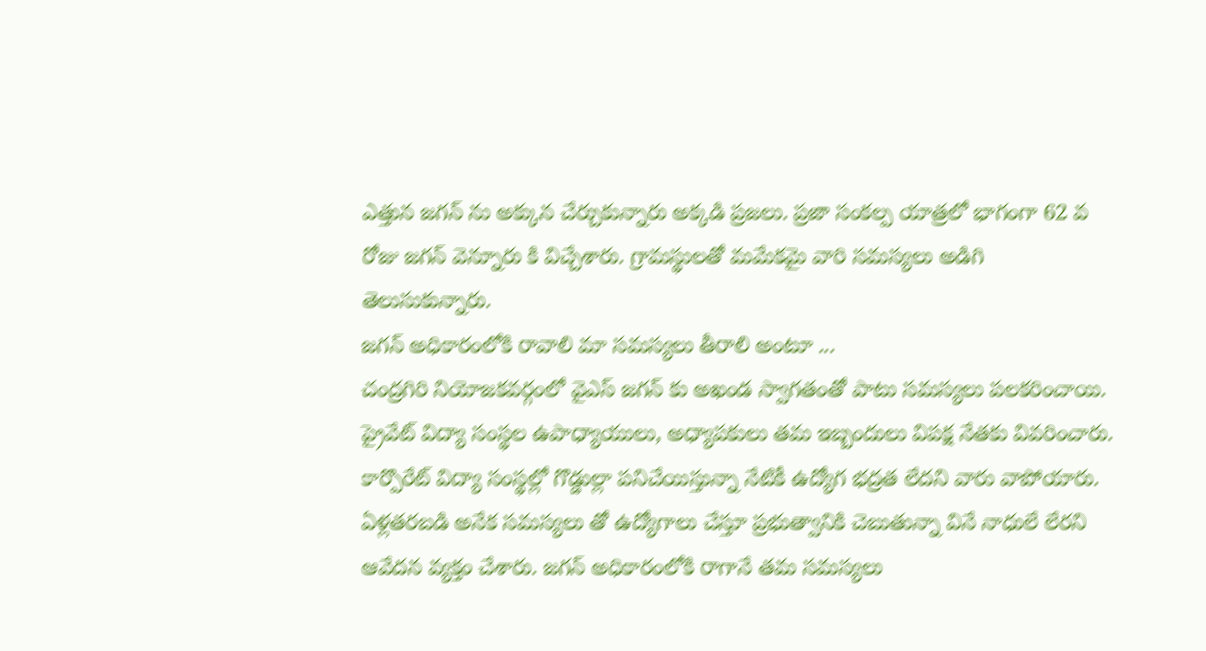ఎత్తున జగన్ ను అక్కున చేర్చుకున్నారు అక్కడి ప్రజలు. ప్రజా సంకల్ప యాత్రలో భాగంగా 62 వ రోజు జగన్ వెన్నూరు కి విచ్చేశారు. గ్రామస్థులతో మమేకమై వారి సమస్యలు అడిగి తెలుసుకున్నారు.
జగన్ అధికారంలోకి రావాలి మా సమస్యలు తీరాలి అంటూ ...
చంద్రగిరి నియోజకవర్గంలో వైఎస్ జగన్ కు అఖండ స్వాగతంతో పాటు సమస్యలు పలకరించాయి. ప్రైవేట్ విద్యా సంస్థల ఉపాధ్యాయులు, అధ్యాపకులు తమ ఇబ్బందులు విపక్ష నేతకు వివరించారు. కార్పొరేట్ విద్యా సంస్థల్లో గొడ్డుల్లా పనిచేయిస్తున్నా నేటికీ ఉద్యోగ భద్రత లేదని వారు వాపోయారు. ఏళ్లతరబడి అనేక సమస్యలు తో ఉద్యోగాలు చేస్తూ ప్రభుత్వానికి చెబుతున్నా వినే నాధులే లేరని ఆవేదన వ్యక్తం చేశారు. జగన్ అధికారంలోకి రాగానే తమ సమస్యలు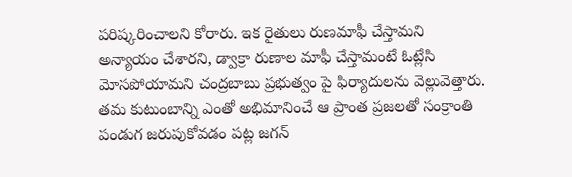పరిష్కరించాలని కోరారు. ఇక రైతులు రుణమాఫీ చేస్తామని అన్యాయం చేశారని, డ్వాక్రా రుణాల మాఫీ చేస్తామంటే ఓట్లేసి మోసపోయామని చంద్రబాబు ప్రభుత్వం పై ఫిర్యాదులను వెల్లువెత్తారు. తమ కుటుంబాన్ని ఎంతో అభిమానించే ఆ ప్రాంత ప్రజలతో సంక్రాంతి పండుగ జరుపుకోవడం పట్ల జగన్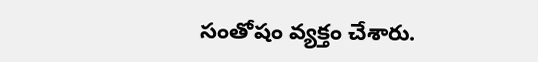సంతోషం వ్యక్తం చేశారు.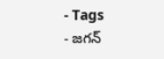- Tags
- జగన్